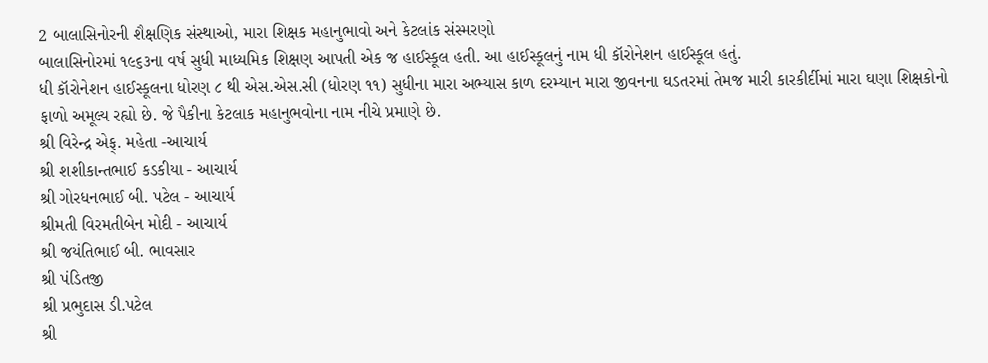2 બાલાસિનોરની શૈક્ષણિક સંસ્થાઓ, મારા શિક્ષક મહાનુભાવો અને કેટલાંક સંસ્મરણો
બાલાસિનોરમાં ૧૯૬૩ના વર્ષ સુધી માધ્યમિક શિક્ષણ આપતી એક જ હાઈસ્કૂલ હતી. આ હાઈસ્કૂલનું નામ ધી કૉરોનેશન હાઈસ્કૂલ હતું.
ધી કૉરોનેશન હાઈસ્કૂલના ધોરણ ૮ થી એસ.એસ.સી (ધોરણ ૧૧) સુધીના મારા અભ્યાસ કાળ દરમ્યાન મારા જીવનના ઘડતરમાં તેમજ મારી કારકીર્દીમાં મારા ઘણા શિક્ષકોનો ફાળો અમૂલ્ય રહ્યો છે. જે પૈકીના કેટલાક મહાનુભવોના નામ નીચે પ્રમાણે છે.
શ્રી વિરેન્દ્ર એફ્. મહેતા -આચાર્ય
શ્રી શશીકાન્તભાઈ કડકીયા - આચાર્ય
શ્રી ગોરધનભાઈ બી. પટેલ - આચાર્ય
શ્રીમતી વિરમતીબેન મોદી - આચાર્ય
શ્રી જયંતિભાઈ બી. ભાવસાર
શ્રી પંડિતજી
શ્રી પ્રભુદાસ ડી.પટેલ
શ્રી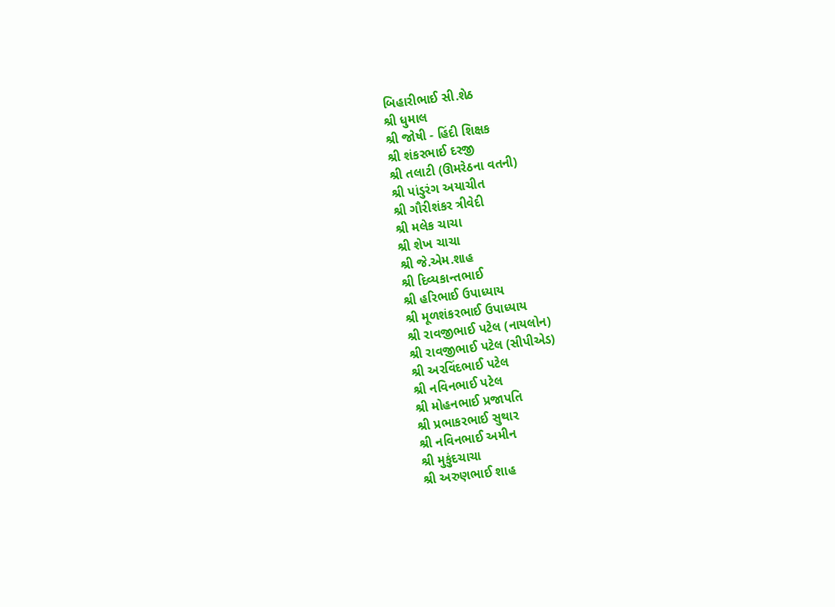બિહારીભાઈ સી.શેઠ
શ્રી ધુમાલ
શ્રી જોષી - હિંદી શિક્ષક
શ્રી શંકરભાઈ દરજી
શ્રી તલાટી (ઊમરેઠના વતની)
શ્રી પાંડુરંગ અયાચીત
શ્રી ગૌરીશંકર ત્રીવેદી
શ્રી મલેક ચાચા
શ્રી શેખ ચાચા
શ્રી જે.એમ.શાહ
શ્રી દિવ્યકાન્તભાઈ
શ્રી હરિભાઈ ઉપાધ્યાય
શ્રી મૂળશંકરભાઈ ઉપાધ્યાય
શ્રી રાવજીભાઈ પટેલ (નાયલોન)
શ્રી રાવજીભાઈ પટેલ (સીપીએડ)
શ્રી અરવિંદભાઈ પટેલ
શ્રી નવિનભાઈ પટેલ
શ્રી મોહનભાઈ પ્રજાપતિ
શ્રી પ્રભાકરભાઈ સુથાર
શ્રી નવિનભાઈ અમીન
શ્રી મુકુંદચાચા
શ્રી અરુણભાઈ શાહ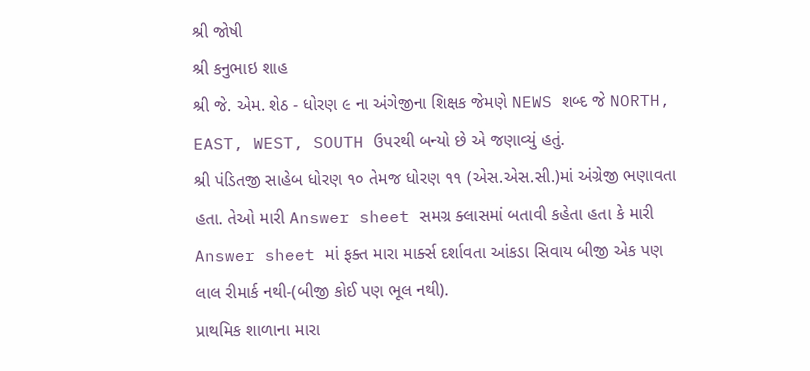શ્રી જોષી
શ્રી કનુભાઇ શાહ
શ્રી જે. એમ. શેઠ - ધોરણ ૯ ના અંગેજીના શિક્ષક જેમણે NEWS શબ્દ જે NORTH, EAST, WEST, SOUTH ઉપરથી બન્યો છે એ જણાવ્યું હતું.
શ્રી પંડિતજી સાહેબ ધોરણ ૧૦ તેમજ ધોરણ ૧૧ (એસ.એસ.સી.)માં અંગ્રેજી ભણાવતા હતા. તેઓ મારી Answer sheet સમગ્ર ક્લાસમાં બતાવી કહેતા હતા કે મારી Answer sheet માં ફક્ત મારા માર્ક્સ દર્શાવતા આંકડા સિવાય બીજી એક પણ લાલ રીમાર્ક નથી-(બીજી કોઈ પણ ભૂલ નથી).
પ્રાથમિક શાળાના મારા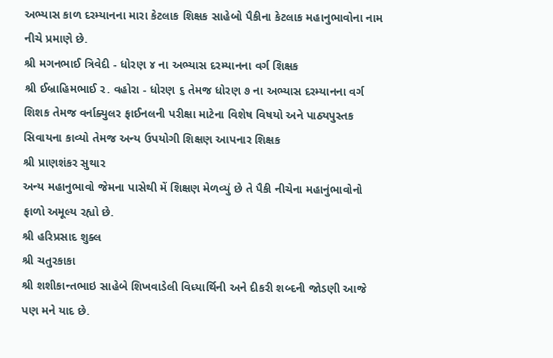અભ્યાસ કાળ દરમ્યાનના મારા કેટલાક શિક્ષક સાહેબો પૈકીના કેટલાક મહાનુભાવોના નામ નીચે પ્રમાણે છે.
શ્રી મગનભાઈ ત્રિવેદી - ધોરણ ૪ ના અભ્યાસ દરમ્યાનના વર્ગ શિક્ષક
શ્રી ઈબ્રાહિમભાઈ ર. વહોરા - ધોરણ ૬ તેમજ ધોરણ ૭ ના અભ્યાસ દરમ્યાનના વર્ગ શિશક તેમજ વર્નાક્યુલર ફાઈનલની પરીક્ષા માટેના વિશેષ વિષયો અને પાઠ્યપુસ્તક સિવાયના કાવ્યો તેમજ અન્ય ઉપયોગી શિક્ષણ આપનાર શિક્ષક
શ્રી પ્રાણશંકર સુથાર
અન્ય મહાનુભાવો જેમના પાસેથી મેં શિક્ષણ મેળવ્યું છે તે પૈકી નીચેના મહાનુંભાવોનો ફાળો અમૂલ્ય રહ્યો છે.
શ્રી હરિપ્રસાદ શુક્લ
શ્રી ચતુરકાકા
શ્રી શશીકાન્તભાઇ સાહેબે શિખવાડેલી વિધ્યાર્થિની અને દીકરી શબ્દની જોડણી આજે પણ મને યાદ છે.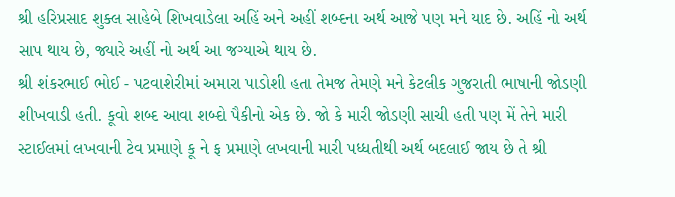શ્રી હરિપ્રસાદ શુક્લ સાહેબે શિખવાડેલા અહિં અને અહીં શબ્દના અર્થ આજે પણ મને યાદ છે. અહિં નો અર્થ સાપ થાય છે, જ્યારે અહીં નો અર્થ આ જગ્યાએ થાય છે.
શ્રી શંકરભાઈ ભોઈ - પટવાશેરીમાં અમારા પાડોશી હતા તેમજ તેમણે મને કેટલીક ગુજરાતી ભાષાની જોડણી શીખવાડી હતી. કૂવો શબ્દ આવા શબ્દો પૈકીનો એક છે. જો કે મારી જોડણી સાચી હતી પણ મેં તેને મારી સ્ટાઈલમાં લખવાની ટેવ પ્રમાણે કૂ ને ફ પ્રમાણે લખવાની મારી પધ્ધતીથી અર્થ બદલાઈ જાય છે તે શ્રી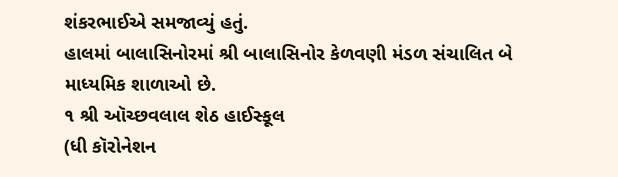શંકરભાઈએ સમજાવ્યું હતું.
હાલમાં બાલાસિનોરમાં શ્રી બાલાસિનોર કેળવણી મંડળ સંચાલિત બે માધ્યમિક શાળાઓ છે.
૧ શ્રી ઑચ્છવલાલ શેઠ હાઈસ્કૂલ
(ધી કૉરોનેશન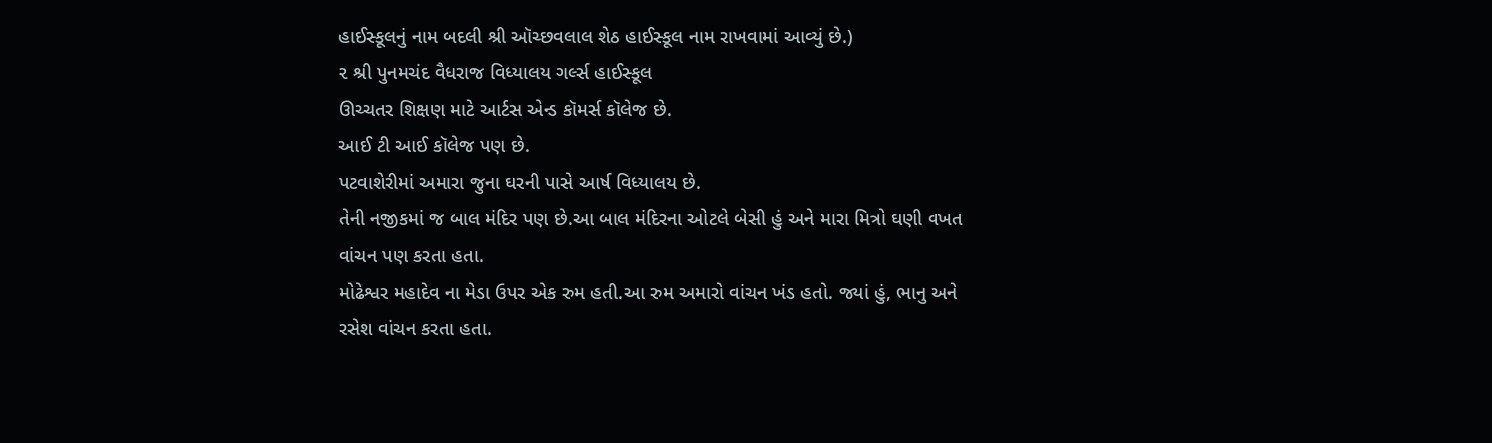હાઈસ્કૂલનું નામ બદલી શ્રી ઑચ્છવલાલ શેઠ હાઈસ્કૂલ નામ રાખવામાં આવ્યું છે.)
૨ શ્રી પુનમચંદ વૈધરાજ વિધ્યાલય ગર્લ્સ હાઈસ્કૂલ
ઊચ્ચતર શિક્ષણ માટે આર્ટસ એન્ડ કૉમર્સ કૉલેજ છે.
આઈ ટી આઈ કૉલેજ પણ છે.
પટવાશેરીમાં અમારા જુના ઘરની પાસે આર્ષ વિધ્યાલય છે.
તેની નજીકમાં જ બાલ મંદિર પણ છે.આ બાલ મંદિરના ઓટલે બેસી હું અને મારા મિત્રો ઘણી વખત વાંચન પણ કરતા હતા.
મોઢેશ્વર મહાદેવ ના મેડા ઉપર એક રુમ હતી.આ રુમ અમારો વાંચન ખંડ હતો. જ્યાં હું, ભાનુ અને રસેશ વાંચન કરતા હતા.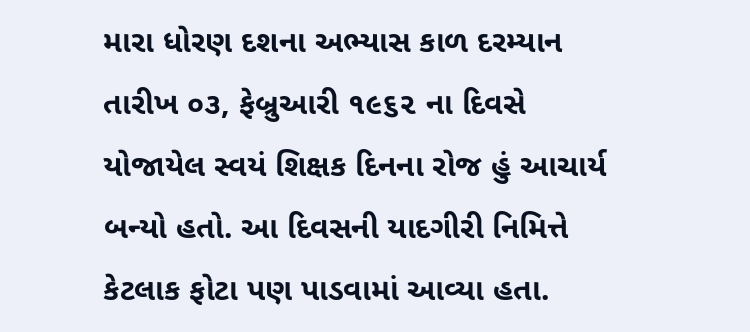મારા ધોરણ દશના અભ્યાસ કાળ દરમ્યાન તારીખ ૦૩, ફેબ્રુઆરી ૧૯૬૨ ના દિવસે યોજાયેલ સ્વયં શિક્ષક દિનના રોજ હું આચાર્ય બન્યો હતો. આ દિવસની યાદગીરી નિમિત્તે કેટલાક ફોટા પણ પાડવામાં આવ્યા હતા.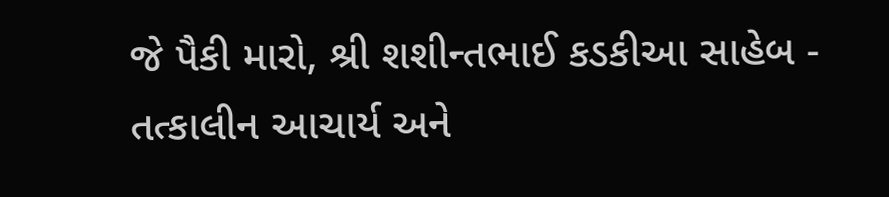જે પૈકી મારો, શ્રી શશીન્તભાઈ કડકીઆ સાહેબ - તત્કાલીન આચાર્ય અને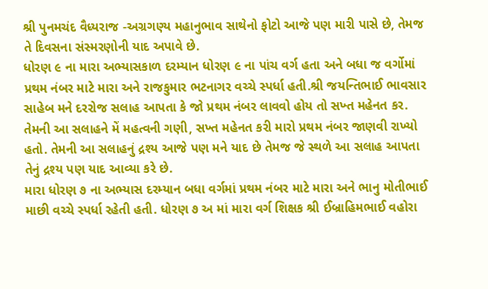શ્રી પુનમચંદ વૈધ્યરાજ -અગ્રગણ્ય મહાનુભાવ સાથેનો ફોટો આજે પણ મારી પાસે છે, તેમજ તે દિવસના સંસ્મરણોની યાદ અપાવે છે.
ધોરણ ૯ ના મારા અભ્યાસકાળ દરમ્યાન ધોરણ ૯ ના પાંચ વર્ગ હતા અને બધા જ વર્ગોમાં પ્રથમ નંબર માટે મારા અને રાજકુમાર ભટનાગર વચ્ચે સ્પર્ધા હતી.શ્રી જયન્તિભાઈ ભાવસાર સાહેબ મને દરરોજ સલાહ આપતા કે જો પ્રથમ નંબર લાવવો હોય તો સખ્ત મહેનત કર. તેમની આ સલાહને મેં મહત્વની ગણી, સખ્ત મહેનત કરી મારો પ્રથમ નંબર જાણવી રાખ્યો હતો. તેમની આ સલાહનું દ્રશ્ય આજે પણ મને યાદ છે તેમજ જે સ્થળે આ સલાહ આપતા તેનું દ્રશ્ય પણ યાદ આવ્યા કરે છે.
મારા ધોરણ ૭ ના અભ્યાસ દરમ્યાન બધા વર્ગમાં પ્રથમ નંબર માટે મારા અને ભાનુ મોતીભાઈ માછી વચ્ચે સ્પર્ધા રહેતી હતી. ધોરણ ૭ અ માં મારા વર્ગ શિક્ષક શ્રી ઈબ્રાહિમભાઈ વહોરા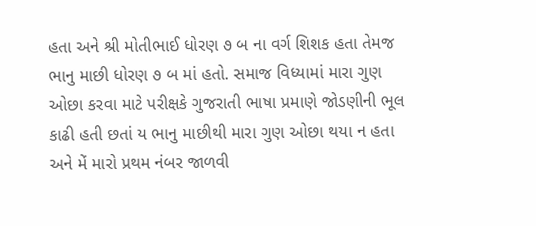હતા અને શ્રી મોતીભાઈ ધોરણ ૭ બ ના વર્ગ શિશક હતા તેમજ ભાનુ માછી ધોરણ ૭ બ માં હતો. સમાજ વિધ્યામાં મારા ગુણ ઓછા કરવા માટે પરીક્ષકે ગુજરાતી ભાષા પ્રમાણે જોડણીની ભૂલ કાઢી હતી છતાં ય ભાનુ માછીથી મારા ગુણ ઓછા થયા ન હતા અને મેં મારો પ્રથમ નંબર જાળવી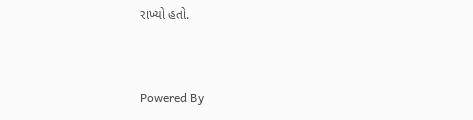રાખ્યો હતો.


Powered By